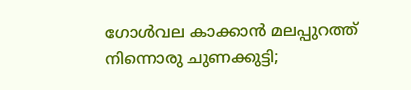ഗോൾവല കാക്കാൻ മലപ്പുറത്ത് നിന്നൊരു ചുണക്കുട്ടി;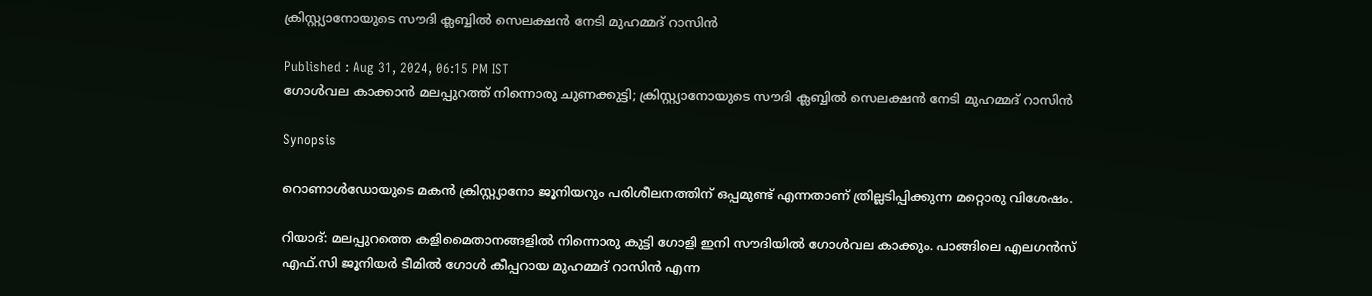ക്രിസ്റ്റ്യാനോയുടെ സൗദി ക്ലബ്ബിൽ സെലക്ഷൻ നേടി മുഹമ്മദ് റാസിൻ

Published : Aug 31, 2024, 06:15 PM IST
ഗോൾവല കാക്കാൻ മലപ്പുറത്ത് നിന്നൊരു ചുണക്കുട്ടി; ക്രിസ്റ്റ്യാനോയുടെ സൗദി ക്ലബ്ബിൽ സെലക്ഷൻ നേടി മുഹമ്മദ് റാസിൻ

Synopsis

റൊണാൾഡോയുടെ മകൻ ക്രിസ്റ്റ്യാനോ ജൂനിയറും പരിശീലനത്തിന് ഒപ്പമുണ്ട് എന്നതാണ് ത്രില്ലടിപ്പിക്കുന്ന മറ്റൊരു വിശേഷം.

റിയാദ്: മലപ്പുറത്തെ കളിമൈതാനങ്ങളിൽ നിന്നൊരു കുട്ടി ഗോളി ഇനി സൗദിയിൽ ഗോൾവല കാക്കും. പാങ്ങിലെ എലഗൻസ് എഫ്.സി ജൂനിയർ ടീമിൽ ഗോൾ കീപ്പറായ മുഹമ്മദ് റാസിൻ എന്ന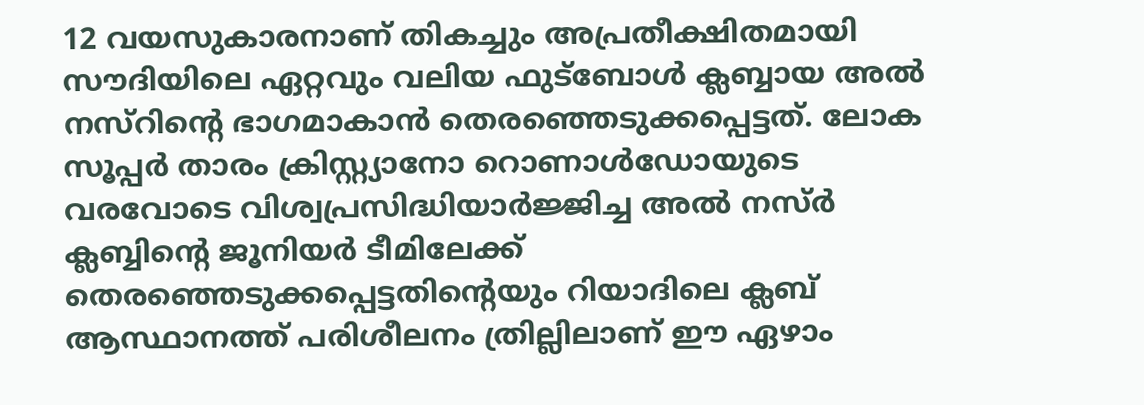12 വയസുകാരനാണ് തികച്ചും അപ്രതീക്ഷിതമായി സൗദിയിലെ ഏറ്റവും വലിയ ഫുട്ബോൾ ക്ലബ്ബായ അൽ നസ്റിന്‍റെ ഭാഗമാകാൻ തെരഞ്ഞെടുക്കപ്പെട്ടത്. ലോക സൂപ്പർ താരം ക്രിസ്റ്റ്യാനോ റൊണാൾഡോയുടെ വരവോടെ വിശ്വപ്രസിദ്ധിയാർജ്ജിച്ച അൽ നസ്ർ ക്ലബ്ബിന്‍റെ ജൂനിയർ ടീമിലേക്ക് തെരഞ്ഞെടുക്കപ്പെട്ടതിന്‍റെയും റിയാദിലെ ക്ലബ് ആസ്ഥാനത്ത് പരിശീലനം ത്രില്ലിലാണ് ഈ ഏഴാം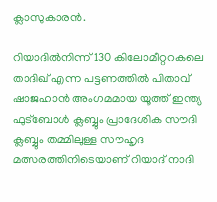ക്ലാസുകാരൻ.

റിയാദിൽനിന്ന് 130 കിലോമീറ്ററകലെ താദിഖ് എന്ന പട്ടണത്തിൽ പിതാവ് ഷാജഹാൻ അംഗമമായ യൂത്ത് ഇന്ത്യ ഫുട്ബോൾ ക്ലബ്ബും പ്രാദേശിക സൗദി ക്ലബ്ബും തമ്മിലുള്ള സൗഹൃദ മത്സരത്തിനിടെയാണ് റിയാദ് നാദി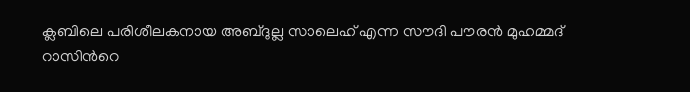ക്ലബിലെ പരിശീലകനായ അബ്ദുല്ല സാലെഹ് എന്ന സൗദി പൗരൻ മുഹമ്മദ് റാസിന്‍റെ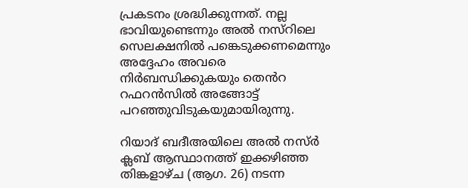പ്രകടനം ശ്രദ്ധിക്കുന്നത്. നല്ല ഭാവിയുണ്ടെന്നും അൽ നസ്റിലെ സെലക്ഷനിൽ പങ്കെടുക്കണമെന്നും അദ്ദേഹം അവരെ നിർബന്ധിക്കുകയും തെൻറ റഫറൻസിൽ അങ്ങോട്ട് പറഞ്ഞുവിടുകയുമായിരുന്നു.

റിയാദ് ബദീഅയിലെ അൽ നസ്ർ ക്ലബ് ആസ്ഥാനത്ത് ഇക്കഴിഞ്ഞ തിങ്കളാഴ്ച (ആഗ. 26) നടന്ന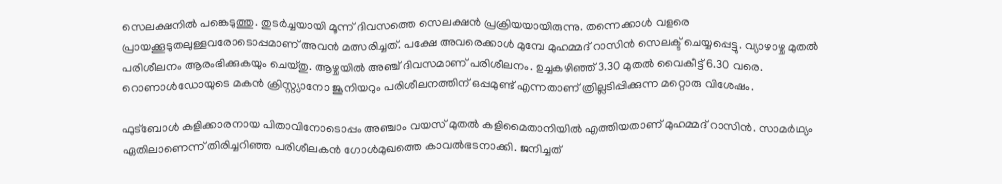സെലക്ഷനിൽ പങ്കെടുത്തു. തുടർച്ചയായി മൂന്ന് ദിവസത്തെ സെലക്ഷൻ പ്രക്രിയയായിരുന്നു. തന്നെക്കാൾ വളരെ പ്രായക്കൂടുതലുള്ളവരോടൊപ്പമാണ് അവൻ മത്സരിച്ചത്. പക്ഷേ അവരെക്കാൾ മുമ്പേ മുഹമ്മദ് റാസിൻ സെലക്ട് ചെയ്യപ്പെട്ടു. വ്യാഴാഴ്ച മുതൽ പരിശീലനം ആരംഭിക്കുകയും ചെയ്തു. ആഴ്ചയിൽ അഞ്ച് ദിവസമാണ് പരിശീലനം. ഉച്ചകഴിഞ്ഞ് 3.30 മുതൽ വൈകീട്ട് 6.30 വരെ. റൊണാൾഡോയുടെ മകൻ ക്രിസ്റ്റ്യാനോ ജൂനിയറും പരിശീലനത്തിന് ഒപ്പമുണ്ട് എന്നതാണ് ത്രില്ലടിപ്പിക്കുന്ന മറ്റൊരു വിശേഷം.

ഫുട്ബോൾ കളിക്കാരനായ പിതാവിനോടൊപ്പം അഞ്ചാം വയസ് മുതൽ കളിമൈതാനിയിൽ എത്തിയതാണ് മുഹമ്മദ് റാസിൻ. സാമർഥ്യം ഏതിലാണെന്ന് തിരിച്ചറിഞ്ഞ പരിശീലകൻ ഗോൾമുഖത്തെ കാവൽഭടനാക്കി. ജനിച്ചത്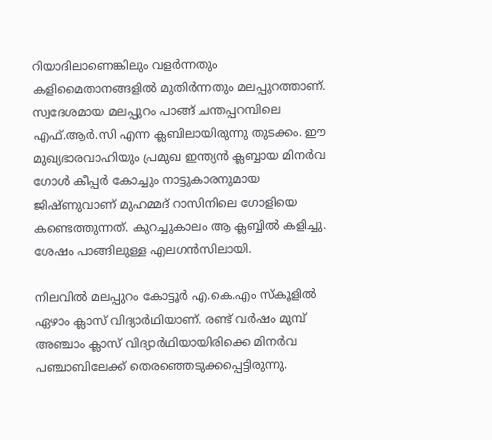റിയാദിലാണെങ്കിലും വളർന്നതും കളിമൈതാനങ്ങളിൽ മുതിർന്നതും മലപ്പുറത്താണ്. സ്വദേശമായ മലപ്പുറം പാങ്ങ് ചന്തപ്പറമ്പിലെ എഫ്.ആർ.സി എന്ന ക്ലബിലായിരുന്നു തുടക്കം. ഈ മുഖ്യഭാരവാഹിയും പ്രമുഖ ഇന്ത്യൻ ക്ലബ്ബായ മിനർവ ഗോൾ കീപ്പർ കോച്ചും നാട്ടുകാരനുമായ ജിഷ്ണുവാണ് മുഹമ്മദ് റാസിനിലെ ഗോളിയെ കണ്ടെത്തുന്നത്. കുറച്ചുകാലം ആ ക്ലബ്ബിൽ കളിച്ചു. ശേഷം പാങ്ങിലുള്ള എലഗൻസിലായി.

നിലവിൽ മലപ്പുറം കോട്ടൂർ എ.കെ.എം സ്കൂളിൽ ഏഴാം ക്ലാസ് വിദ്യാർഥിയാണ്. രണ്ട് വർഷം മുമ്പ് അഞ്ചാം ക്ലാസ് വിദ്യാർഥിയായിരിക്കെ മിനർവ പഞ്ചാബിലേക്ക് തെരഞ്ഞെടുക്കപ്പെട്ടിരുന്നു.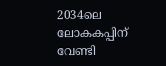2034ലെ ലോകകപ്പിന് വേണ്ടി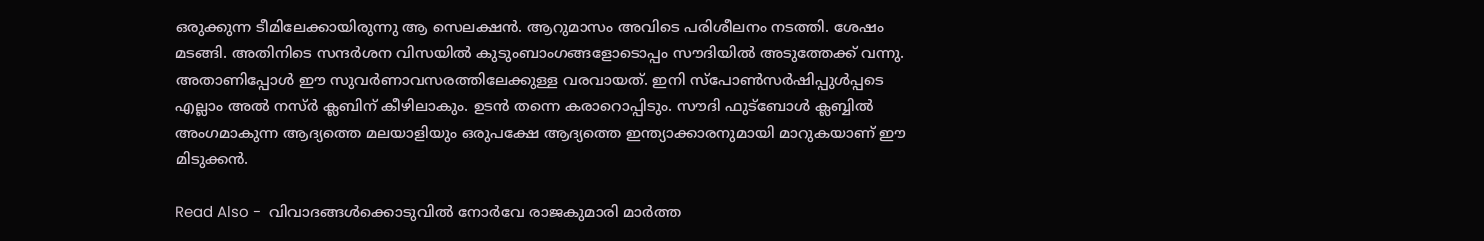ഒരുക്കുന്ന ടീമിലേക്കായിരുന്നു ആ സെലക്ഷൻ. ആറുമാസം അവിടെ പരിശീലനം നടത്തി. ശേഷം മടങ്ങി. അതിനിടെ സന്ദർശന വിസയിൽ കുടുംബാംഗങ്ങളോടൊപ്പം സൗദിയിൽ അടുത്തേക്ക് വന്നു. അതാണിപ്പോൾ ഈ സുവർണാവസരത്തിലേക്കുള്ള വരവായത്. ഇനി സ്പോൺസർഷിപ്പുൾപ്പടെ എല്ലാം അൽ നസ്ർ ക്ലബിന് കീഴിലാകും. ഉടൻ തന്നെ കരാറൊപ്പിടും. സൗദി ഫുട്ബോൾ ക്ലബ്ബിൽ അംഗമാകുന്ന ആദ്യത്തെ മലയാളിയും ഒരുപക്ഷേ ആദ്യത്തെ ഇന്ത്യാക്കാരനുമായി മാറുകയാണ് ഈ മിടുക്കൻ.

Read Also -  വിവാദങ്ങൾക്കൊടുവിൽ നോര്‍വേ രാജകുമാരി മാര്‍ത്ത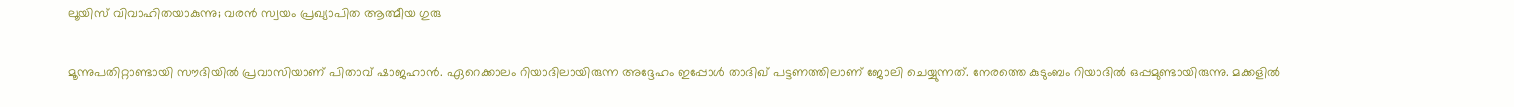ലൂയിസ് വിവാഹിതയാകുന്നു; വരൻ സ്വയം പ്രഖ്യാപിത ആത്മീയ ഗുരു

മൂന്നുപതിറ്റാണ്ടായി സൗദിയിൽ പ്രവാസിയാണ് പിതാവ് ഷാജഹാൻ. ഏറെക്കാലം റിയാദിലായിരുന്ന അദ്ദേഹം ഇപ്പോൾ താദിഖ് പട്ടണത്തിലാണ് ജോലി ചെയ്യുന്നത്. നേരത്തെ കുടുംബം റിയാദിൽ ഒപ്പമുണ്ടായിരുന്നു. മക്കളിൽ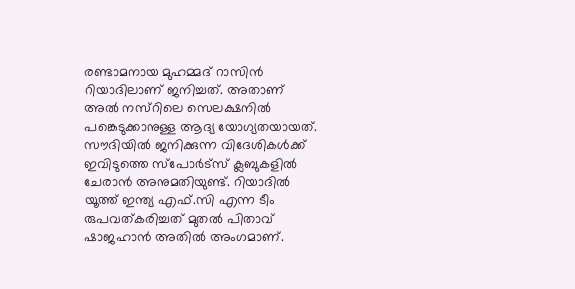രണ്ടാമനായ മുഹമ്മദ് റാസിൻ റിയാദിലാണ് ജനിച്ചത്. അതാണ് അൽ നസ്റിലെ സെലക്ഷനിൽ പങ്കെടുക്കാനുള്ള ആദ്യ യോഗ്യതയായത്. സൗദിയിൽ ജനിക്കുന്ന വിദേശികൾക്ക് ഇവിടുത്തെ സ്പോർട്സ് ക്ലബുകളിൽ ചേരാൻ അനുമതിയുണ്ട്. റിയാദിൽ യൂത്ത് ഇന്ത്യ എഫ്.സി എന്ന ടീം രുപവത്കരിച്ചത് മുതൽ പിതാവ് ഷാജഹാൻ അതിൽ അംഗമാണ്.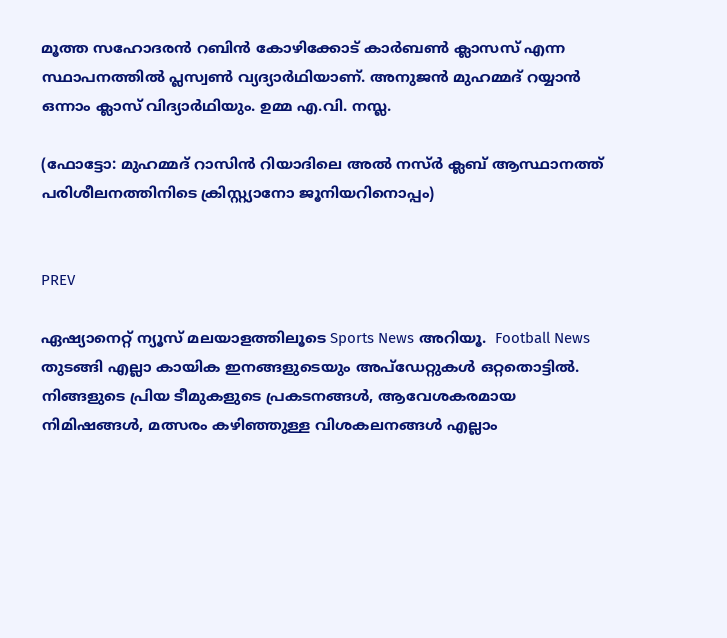മൂത്ത സഹോദരൻ റബിൻ കോഴിക്കോട് കാർബൺ ക്ലാസസ് എന്ന സ്ഥാപനത്തിൽ പ്ലസ്വൺ വ്യദ്യാർഥിയാണ്. അനുജൻ മുഹമ്മദ് റയ്യാൻ ഒന്നാം ക്ലാസ് വിദ്യാർഥിയും. ഉമ്മ എ.വി. നസ്ല.

(ഫോട്ടോ: മുഹമ്മദ് റാസിൻ റിയാദിലെ അൽ നസ്ർ ക്ലബ് ആസ്ഥാനത്ത് പരിശീലനത്തിനിടെ ക്രിസ്റ്റ്യാനോ ജൂനിയറിനൊപ്പം)


PREV

ഏഷ്യാനെറ്റ് ന്യൂസ് മലയാളത്തിലൂടെ Sports News അറിയൂ.  Football News തുടങ്ങി എല്ലാ കായിക ഇനങ്ങളുടെയും അപ്‌ഡേറ്റുകൾ ഒറ്റതൊട്ടിൽ. നിങ്ങളുടെ പ്രിയ ടീമുകളുടെ പ്രകടനങ്ങൾ, ആവേശകരമായ നിമിഷങ്ങൾ, മത്സരം കഴിഞ്ഞുള്ള വിശകലനങ്ങൾ എല്ലാം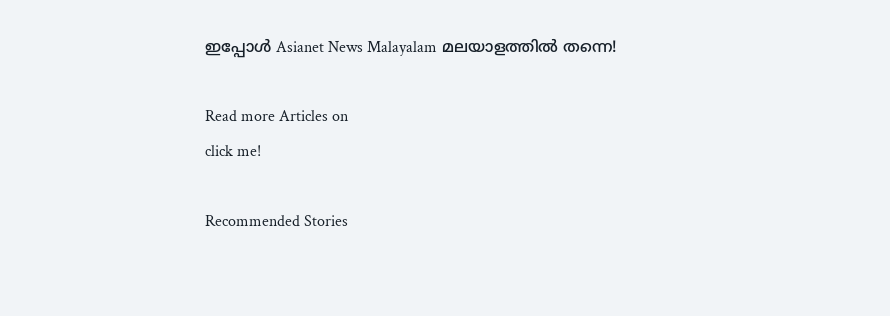ഇപ്പോൾ Asianet News Malayalam മലയാളത്തിൽ തന്നെ!

Read more Articles on
click me!

Recommended Stories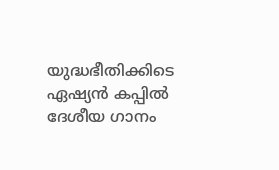യുദ്ധഭീതിക്കിടെ ഏഷ്യൻ കപ്പില്‍ ദേശീയ ഗാനം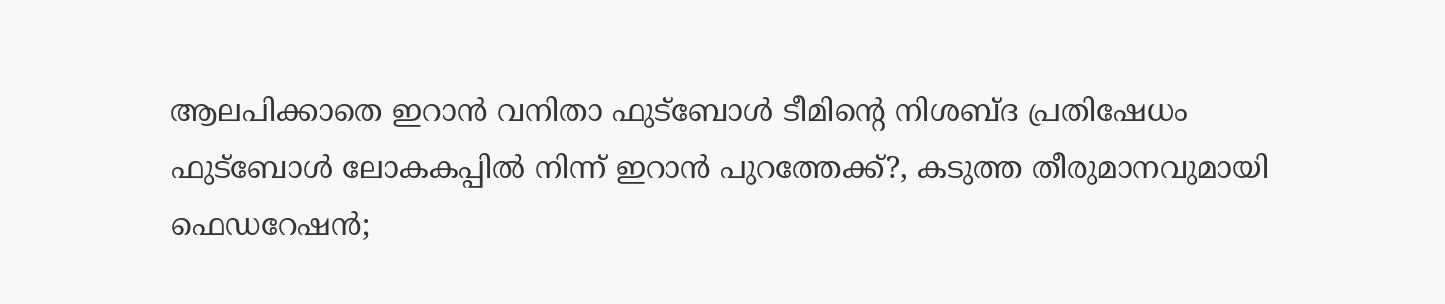ആലപിക്കാതെ ഇറാൻ വനിതാ ഫുട്ബോൾ ടീമിന്‍റെ നിശബ്ദ പ്രതിഷേധം
ഫുട്ബോള്‍ ലോകകപ്പിൽ നിന്ന് ഇറാൻ പുറത്തേക്ക്?, കടുത്ത തീരുമാനവുമായി ഫെഡറേഷൻ;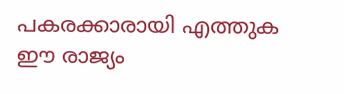പകരക്കാരായി എത്തുക ഈ രാജ്യം